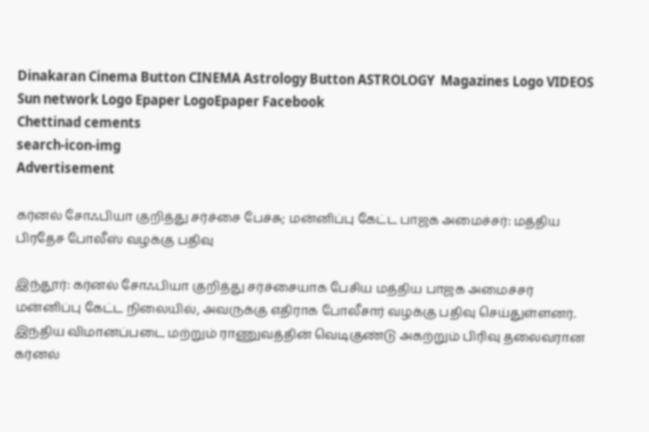Dinakaran Cinema Button CINEMA Astrology Button ASTROLOGY  Magazines Logo VIDEOS Sun network Logo Epaper LogoEpaper Facebook
Chettinad cements
search-icon-img
Advertisement

கர்னல் சோஃபியா குறித்து சர்ச்சை பேச்சு; மன்னிப்பு கேட்ட பாஜக அமைச்சர்: மத்திய பிரதேச போலீஸ் வழக்கு பதிவு

இந்தூர்: கர்னல் சோஃபியா குறித்து சர்ச்சையாக பேசிய மத்திய பாஜக அமைச்சர் மன்னிப்பு கேட்ட நிலையில், அவருக்கு எதிராக போலீசார் வழக்கு பதிவு செய்துள்ளனர். இந்திய விமானப்படை மற்றும் ராணுவத்தின் வெடிகுண்டு அகற்றும் பிரிவு தலைவரான கர்னல்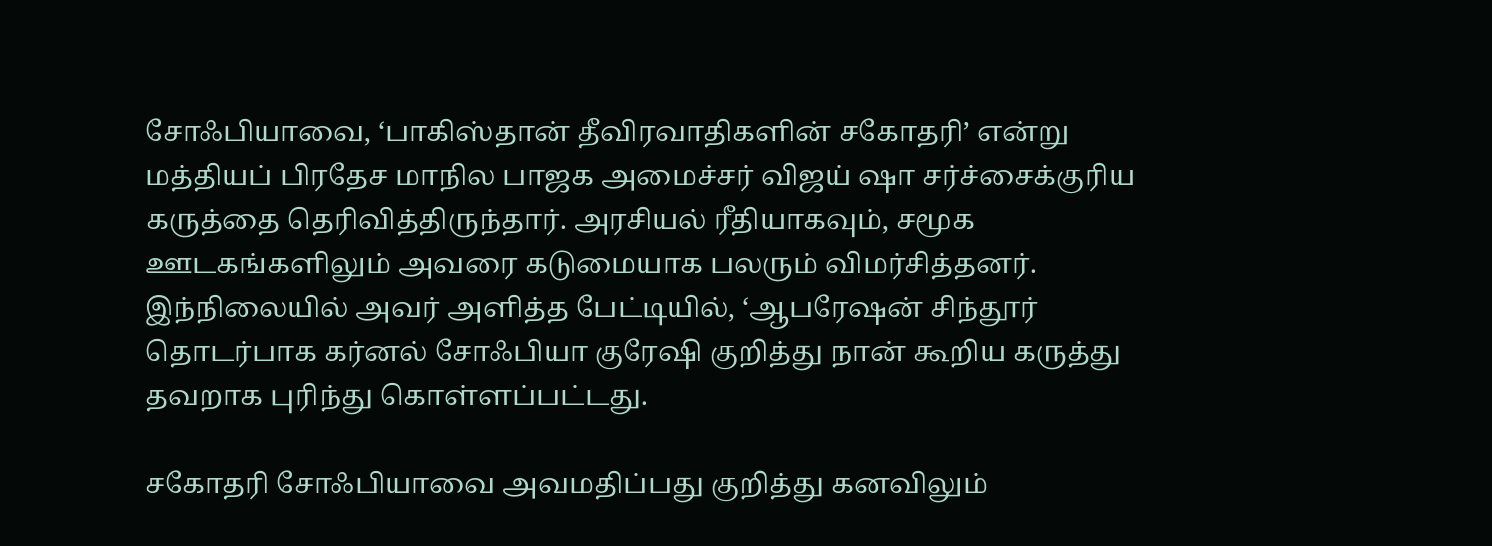சோஃபியாவை, ‘பாகிஸ்தான் தீவிரவாதிகளின் சகோதரி’ என்று மத்தியப் பிரதேச மாநில பாஜக அமைச்சர் விஜய் ஷா சர்ச்சைக்குரிய கருத்தை தெரிவித்திருந்தார். அரசியல் ரீதியாகவும், சமூக ஊடகங்களிலும் அவரை கடுமையாக பலரும் விமர்சித்தனர். இந்நிலையில் அவர் அளித்த பேட்டியில், ‘ஆபரேஷன் சிந்தூர் தொடர்பாக கர்னல் சோஃபியா குரேஷி குறித்து நான் கூறிய கருத்து தவறாக புரிந்து கொள்ளப்பட்டது.

சகோதரி சோஃபியாவை அவமதிப்பது குறித்து கனவிலும்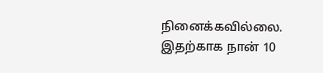நினைக்கவில்லை. இதற்காக நான் 10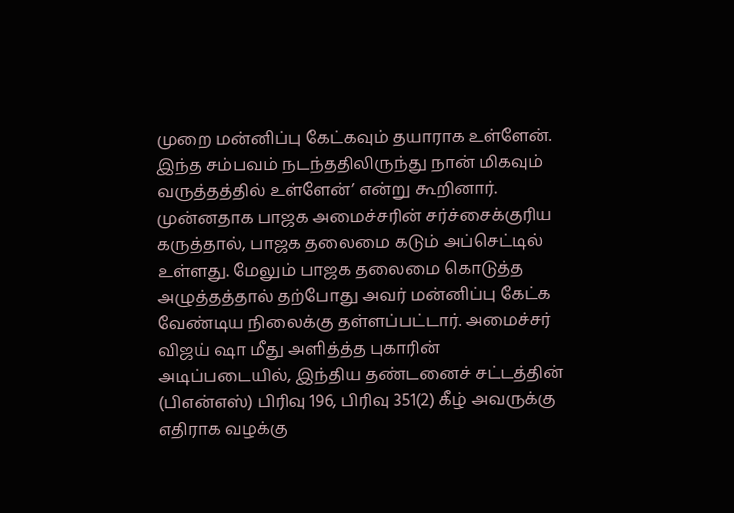முறை மன்னிப்பு கேட்கவும் தயாராக உள்ளேன். இந்த சம்பவம் நடந்ததிலிருந்து நான் மிகவும் வருத்தத்தில் உள்ளேன்’ என்று கூறினார். முன்னதாக பாஜக அமைச்சரின் சர்ச்சைக்குரிய கருத்தால், பாஜக தலைமை கடும் அப்செட்டில் உள்ளது. மேலும் பாஜக தலைமை கொடுத்த அழுத்தத்தால் தற்போது அவர் மன்னிப்பு கேட்க வேண்டிய நிலைக்கு தள்ளப்பட்டார். அமைச்சர் விஜய் ஷா மீது அளித்த்த புகாரின் அடிப்படையில், இந்திய தண்டனைச் சட்டத்தின் (பிஎன்எஸ்) பிரிவு 196, பிரிவு 351(2) கீழ் அவருக்கு எதிராக வழக்கு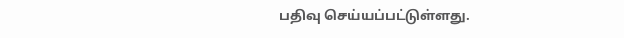பதிவு செய்யப்பட்டுள்ளது.